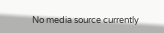No media source currently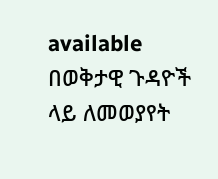available
በወቅታዊ ጉዳዮች ላይ ለመወያየት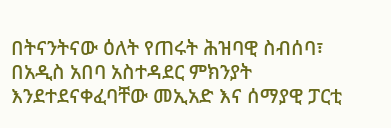በትናንትናው ዕለት የጠሩት ሕዝባዊ ስብሰባ፣ በአዲስ አበባ አስተዳደር ምክንያት እንደተደናቀፈባቸው መኢአድ እና ሰማያዊ ፓርቲ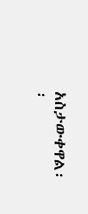አስታውቀዋል፡፡